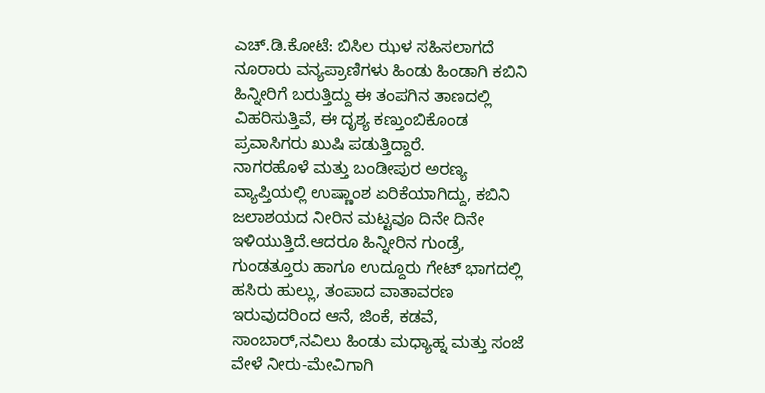ಎಚ್.ಡಿ.ಕೋಟೆ: ಬಿಸಿಲ ಝಳ ಸಹಿಸಲಾಗದೆ ನೂರಾರು ವನ್ಯಪ್ರಾಣಿಗಳು ಹಿಂಡು ಹಿಂಡಾಗಿ ಕಬಿನಿ ಹಿನ್ನೀರಿಗೆ ಬರುತ್ತಿದ್ದು ಈ ತಂಪಗಿನ ತಾಣದಲ್ಲಿ ವಿಹರಿಸುತ್ತಿವೆ, ಈ ದೃಶ್ಯ ಕಣ್ತುಂಬಿಕೊಂಡ ಪ್ರವಾಸಿಗರು ಖುಷಿ ಪಡುತ್ತಿದ್ದಾರೆ.
ನಾಗರಹೊಳೆ ಮತ್ತು ಬಂಡೀಪುರ ಅರಣ್ಯ ವ್ಯಾಪ್ತಿಯಲ್ಲಿ ಉಷ್ಣಾಂಶ ಏರಿಕೆಯಾಗಿದ್ದು, ಕಬಿನಿ ಜಲಾಶಯದ ನೀರಿನ ಮಟ್ಟವೂ ದಿನೇ ದಿನೇ ಇಳಿಯುತ್ತಿದೆ.ಆದರೂ ಹಿನ್ನೀರಿನ ಗುಂಡ್ರೆ, ಗುಂಡತ್ತೂರು ಹಾಗೂ ಉದ್ದೂರು ಗೇಟ್ ಭಾಗದಲ್ಲಿ ಹಸಿರು ಹುಲ್ಲು, ತಂಪಾದ ವಾತಾವರಣ ಇರುವುದರಿಂದ ಆನೆ, ಜಿಂಕೆ, ಕಡವೆ, ಸಾಂಬಾರ್,ನವಿಲು ಹಿಂಡು ಮಧ್ಯಾಹ್ನ ಮತ್ತು ಸಂಜೆ ವೇಳೆ ನೀರು-ಮೇವಿಗಾಗಿ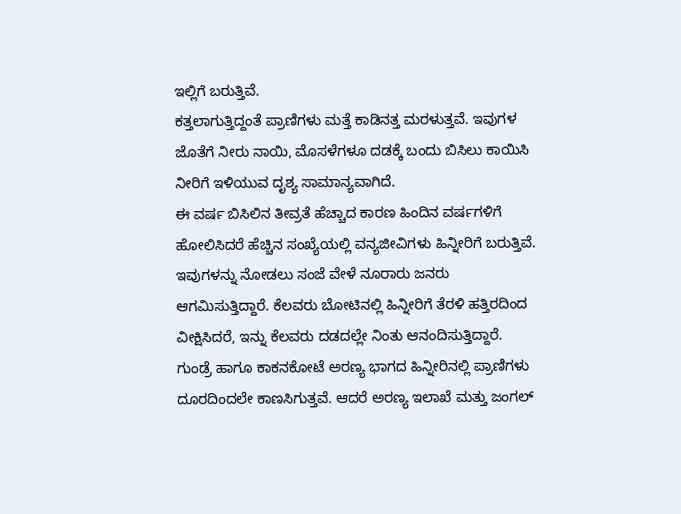ಇಲ್ಲಿಗೆ ಬರುತ್ತಿವೆ.
ಕತ್ತಲಾಗುತ್ತಿದ್ದಂತೆ ಪ್ರಾಣಿಗಳು ಮತ್ತೆ ಕಾಡಿನತ್ತ ಮರಳುತ್ತವೆ. ಇವುಗಳ ಜೊತೆಗೆ ನೀರು ನಾಯಿ, ಮೊಸಳೆಗಳೂ ದಡಕ್ಕೆ ಬಂದು ಬಿಸಿಲು ಕಾಯಿಸಿ ನೀರಿಗೆ ಇಳಿಯುವ ದೃಶ್ಯ ಸಾಮಾನ್ಯವಾಗಿದೆ.
ಈ ವರ್ಷ ಬಿಸಿಲಿನ ತೀವ್ರತೆ ಹೆಚ್ಚಾದ ಕಾರಣ ಹಿಂದಿನ ವರ್ಷಗಳಿಗೆ ಹೋಲಿಸಿದರೆ ಹೆಚ್ಚಿನ ಸಂಖ್ಯೆಯಲ್ಲಿ ವನ್ಯಜೀವಿಗಳು ಹಿನ್ನೀರಿಗೆ ಬರುತ್ತಿವೆ. ಇವುಗಳನ್ನು ನೋಡಲು ಸಂಜೆ ವೇಳೆ ನೂರಾರು ಜನರು ಆಗಮಿಸುತ್ತಿದ್ದಾರೆ. ಕೆಲವರು ಬೋಟಿನಲ್ಲಿ ಹಿನ್ನೀರಿಗೆ ತೆರಳಿ ಹತ್ತಿರದಿಂದ ವೀಕ್ಷಿಸಿದರೆ, ಇನ್ನು ಕೆಲವರು ದಡದಲ್ಲೇ ನಿಂತು ಆನಂದಿಸುತ್ತಿದ್ದಾರೆ.
ಗುಂಡ್ರೆ ಹಾಗೂ ಕಾಕನಕೋಟೆ ಅರಣ್ಯ ಭಾಗದ ಹಿನ್ನೀರಿನಲ್ಲಿ ಪ್ರಾಣಿಗಳು ದೂರದಿಂದಲೇ ಕಾಣಸಿಗುತ್ತವೆ. ಆದರೆ ಅರಣ್ಯ ಇಲಾಖೆ ಮತ್ತು ಜಂಗಲ್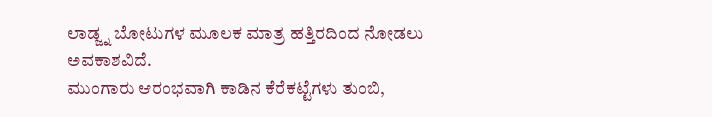ಲಾಡ್ಜ್ನ ಬೋಟುಗಳ ಮೂಲಕ ಮಾತ್ರ ಹತ್ತಿರದಿಂದ ನೋಡಲು ಅವಕಾಶವಿದೆ.
ಮುಂಗಾರು ಆರಂಭವಾಗಿ ಕಾಡಿನ ಕೆರೆಕಟ್ಟೆಗಳು ತುಂಬಿ,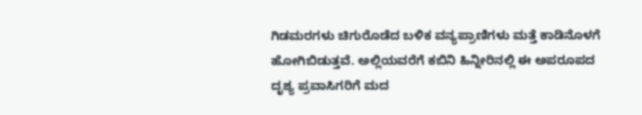ಗಿಡಮರಗಳು ಚಿಗುರೊಡೆದ ಬಳಿಕ ವನ್ಯಪ್ರಾಣಿಗಳು ಮತ್ತೆ ಕಾಡಿನೊಳಗೆ ಹೋಗಿಬಿಡುತ್ತವೆ. ಅಲ್ಲಿಯವರೆಗೆ ಕಬಿನಿ ಹಿನ್ನೀರಿನಲ್ಲಿ ಈ ಅಪರೂಪದ ದೃಶ್ಯ ಪ್ರವಾಸಿಗರಿಗೆ ಮದ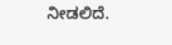ನೀಡಲಿದೆ.